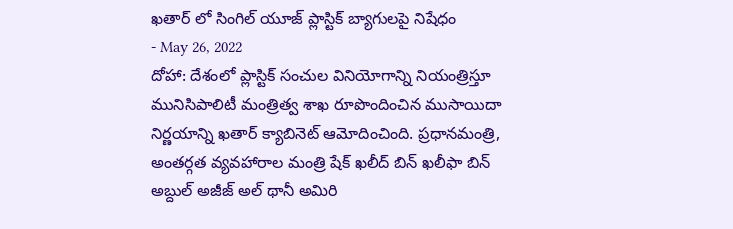ఖతార్ లో సింగిల్ యూజ్ ప్లాస్టిక్ బ్యాగులపై నిషేధం
- May 26, 2022
దోహా: దేశంలో ప్లాస్టిక్ సంచుల వినియోగాన్ని నియంత్రిస్తూ మునిసిపాలిటీ మంత్రిత్వ శాఖ రూపొందించిన ముసాయిదా నిర్ణయాన్ని ఖతార్ క్యాబినెట్ ఆమోదించింది. ప్రధానమంత్రి, అంతర్గత వ్యవహారాల మంత్రి షేక్ ఖలీద్ బిన్ ఖలీఫా బిన్ అబ్దుల్ అజీజ్ అల్ థానీ అమిరి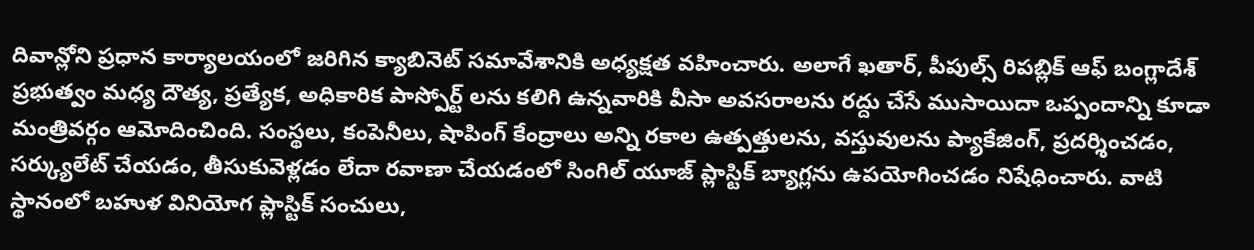దివాన్లోని ప్రధాన కార్యాలయంలో జరిగిన క్యాబినెట్ సమావేశానికి అధ్యక్షత వహించారు. అలాగే ఖతార్, పీపుల్స్ రిపబ్లిక్ ఆఫ్ బంగ్లాదేశ్ ప్రభుత్వం మధ్య దౌత్య, ప్రత్యేక, అధికారిక పాస్పోర్ట్ లను కలిగి ఉన్నవారికి వీసా అవసరాలను రద్దు చేసే ముసాయిదా ఒప్పందాన్ని కూడా మంత్రివర్గం ఆమోదించింది. సంస్థలు, కంపెనీలు, షాపింగ్ కేంద్రాలు అన్ని రకాల ఉత్పత్తులను, వస్తువులను ప్యాకేజింగ్, ప్రదర్శించడం, సర్క్యులేట్ చేయడం, తీసుకువెళ్లడం లేదా రవాణా చేయడంలో సింగిల్ యూజ్ ప్లాస్టిక్ బ్యాగ్లను ఉపయోగించడం నిషేధించారు. వాటి స్థానంలో బహుళ వినియోగ ప్లాస్టిక్ సంచులు,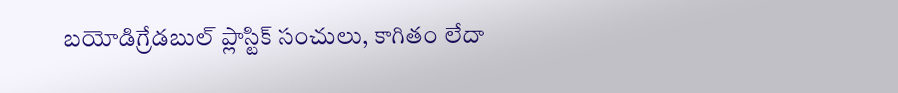బయోడిగ్రేడబుల్ ప్లాస్టిక్ సంచులు, కాగితం లేదా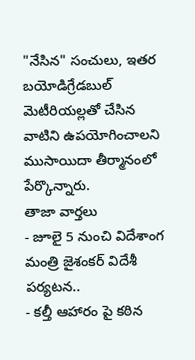"నేసిన" సంచులు, ఇతర బయోడిగ్రేడబుల్ మెటీరియల్లతో చేసిన వాటిని ఉపయోగించాలని ముసాయిదా తీర్మానంలో పేర్కొన్నారు.
తాజా వార్తలు
- జూలై 5 నుంచి విదేశాంగ మంత్రి జైశంకర్ విదేశీ పర్యటన..
- కల్తీ ఆహారం పై కఠిన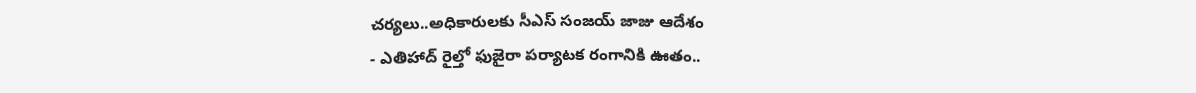చర్యలు..అధికారులకు సీఎస్ సంజయ్ జాజు ఆదేశం
- ఎతిహాద్ రైల్తో ఫుజైరా పర్యాటక రంగానికి ఊతం..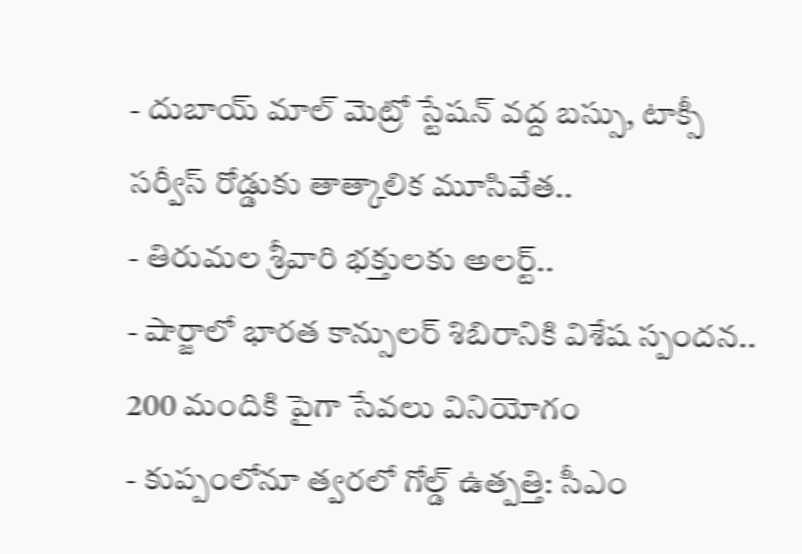- దుబాయ్ మాల్ మెట్రో స్టేషన్ వద్ద బస్సు, టాక్సీ సర్వీస్ రోడ్డుకు తాత్కాలిక మూసివేత..
- తిరుమల శ్రీవారి భక్తులకు అలర్ట్..
- షార్జాలో భారత కాన్సులర్ శిబిరానికి విశేష స్పందన.. 200 మందికి పైగా సేవలు వినియోగం
- కుప్పంలోనూ త్వరలో గోల్డ్ ఉత్పత్తి: సీఎం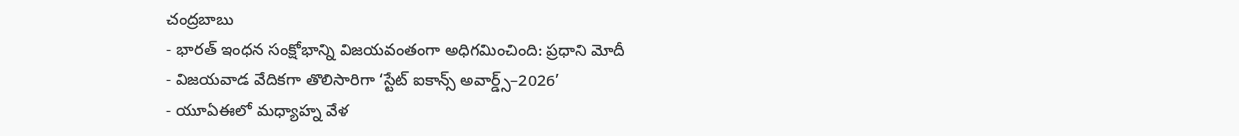చంద్రబాబు
- భారత్ ఇంధన సంక్షోభాన్ని విజయవంతంగా అధిగమించింది: ప్రధాని మోదీ
- విజయవాడ వేదికగా తొలిసారిగా ‘స్టేట్ ఐకాన్స్ అవార్డ్స్–2026’
- యూఏఈలో మధ్యాహ్న వేళ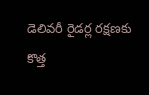డెలివరీ రైడర్ల రక్షణకు కొత్త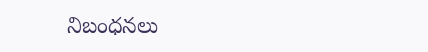నిబంధనలు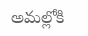అమల్లోకి